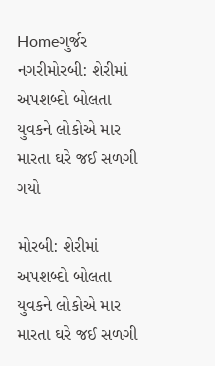Homeગુર્જર નગરીમોરબી: શેરીમાં અપશબ્દો બોલતા યુવકને લોકોએ માર મારતા ઘરે જઈ સળગી ગયો

મોરબી: શેરીમાં અપશબ્દો બોલતા યુવકને લોકોએ માર મારતા ઘરે જઈ સળગી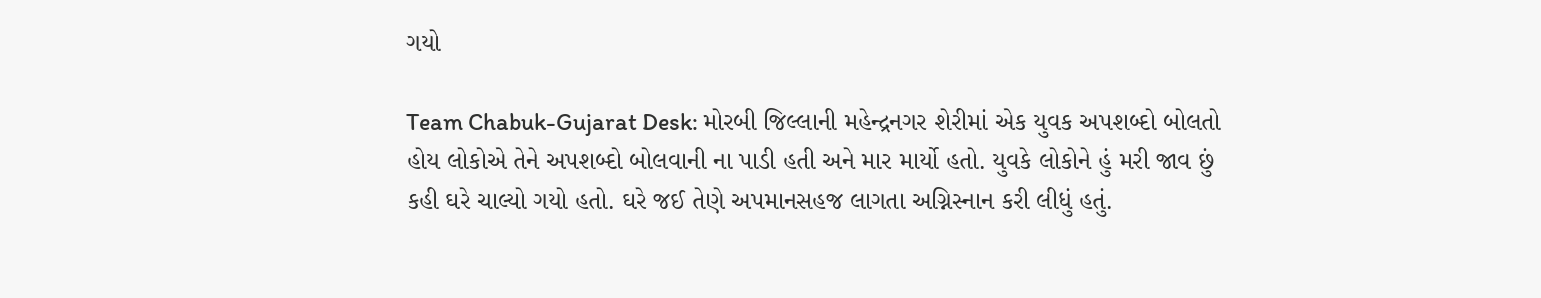ગયો

Team Chabuk-Gujarat Desk: મોરબી જિલ્લાની મહેન્દ્રનગર શેરીમાં એક યુવક અપશબ્દો બોલતો હોય લોકોએ તેને અપશબ્દો બોલવાની ના પાડી હતી અને માર માર્યો હતો. યુવકે લોકોને હું મરી જાવ છું કહી ઘરે ચાલ્યો ગયો હતો. ઘરે જઈ તેણે અપમાનસહજ લાગતા અગ્નિસ્નાન કરી લીધું હતું.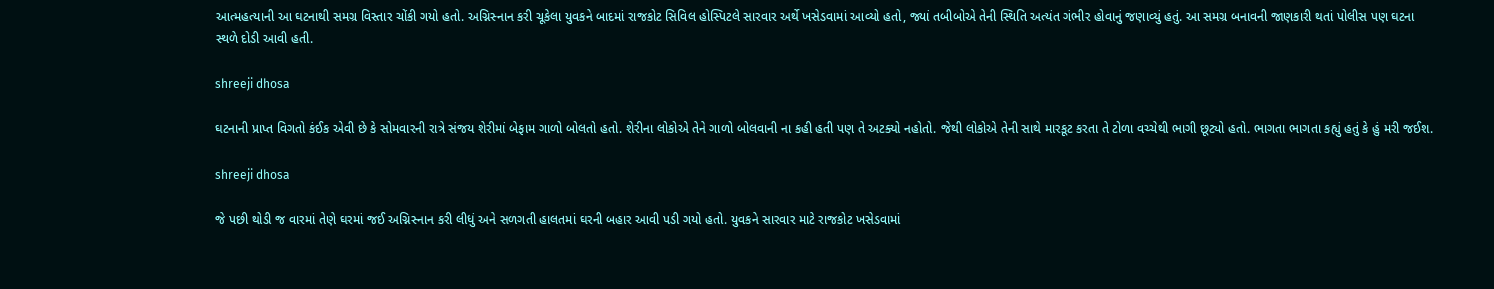આત્મહત્યાની આ ઘટનાથી સમગ્ર વિસ્તાર ચોંકી ગયો હતો. અગ્નિસ્નાન કરી ચૂકેલા યુવકને બાદમાં રાજકોટ સિવિલ હોસ્પિટલે સારવાર અર્થે ખસેડવામાં આવ્યો હતો, જ્યાં તબીબોએ તેની સ્થિતિ અત્યંત ગંભીર હોવાનું જણાવ્યું હતું. આ સમગ્ર બનાવની જાણકારી થતાં પોલીસ પણ ઘટના સ્થળે દોડી આવી હતી.

shreeji dhosa

ઘટનાની પ્રાપ્ત વિગતો કંઈક એવી છે કે સોમવારની રાત્રે સંજય શેરીમાં બેફામ ગાળો બોલતો હતો. શેરીના લોકોએ તેને ગાળો બોલવાની ના કહી હતી પણ તે અટક્યો નહોતો. જેથી લોકોએ તેની સાથે મારકૂટ કરતા તે ટોળા વચ્ચેથી ભાગી છૂટ્યો હતો. ભાગતા ભાગતા કહ્યું હતું કે હું મરી જઈશ.

shreeji dhosa

જે પછી થોડી જ વારમાં તેણે ઘરમાં જઈ અગ્નિસ્નાન કરી લીધું અને સળગતી હાલતમાં ઘરની બહાર આવી પડી ગયો હતો. યુવકને સારવાર માટે રાજકોટ ખસેડવામાં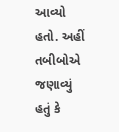આવ્યો હતો. અહીં તબીબોએ જણાવ્યું હતું કે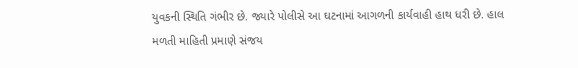યુવકની સ્થિતિ ગંભીર છે. જ્યારે પોલીસે આ ઘટનામાં આગળની કાર્યવાહી હાથ ધરી છે. હાલ મળતી માહિતી પ્રમાણે સંજય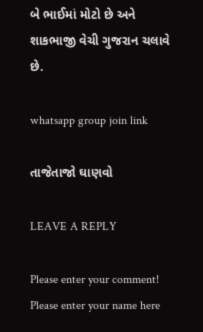બે ભાઈમાં મોટો છે અને શાકભાજી વેચી ગુજરાન ચલાવે છે.

whatsapp group join link

તાજેતાજો ઘાણવો

LEAVE A REPLY

Please enter your comment!
Please enter your name here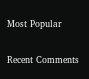Most Popular

Recent Comments